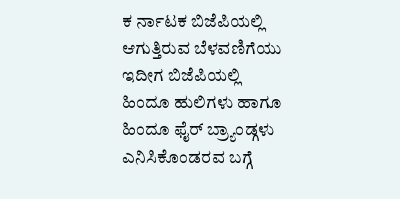ಕ ರ್ನಾಟಕ ಬಿಜೆಪಿಯಲ್ಲಿ ಆಗುತ್ತಿರುವ ಬೆಳವಣಿಗೆಯು ಇದೀಗ ಬಿಜೆಪಿಯಲ್ಲಿ ಹಿಂದೂ ಹುಲಿಗಳು ಹಾಗೂ ಹಿಂದೂ ಫೈರ್ ಬ್ರ್ಯಾಂಡ್ಗಳು ಎನಿಸಿಕೊಂಡರವ ಬಗ್ಗೆ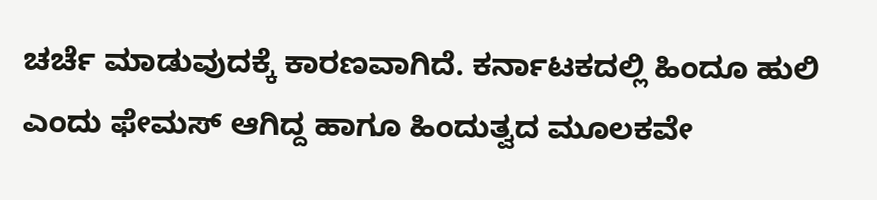ಚರ್ಚೆ ಮಾಡುವುದಕ್ಕೆ ಕಾರಣವಾಗಿದೆ. ಕರ್ನಾಟಕದಲ್ಲಿ ಹಿಂದೂ ಹುಲಿ ಎಂದು ಫೇಮಸ್ ಆಗಿದ್ದ ಹಾಗೂ ಹಿಂದುತ್ವದ ಮೂಲಕವೇ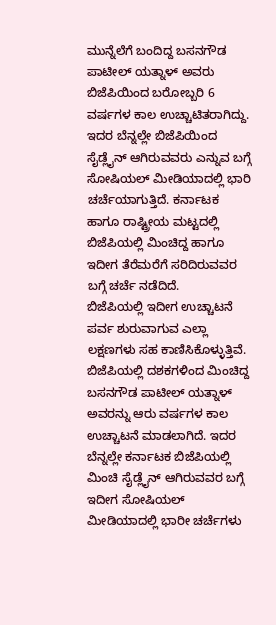ಮುನ್ನೆಲೆಗೆ ಬಂದಿದ್ದ ಬಸನಗೌಡ ಪಾಟೀಲ್ ಯತ್ನಾಳ್ ಅವರು ಬಿಜೆಪಿಯಿಂದ ಬರೋಬ್ಬರಿ 6 ವರ್ಷಗಳ ಕಾಲ ಉಚ್ಚಾಟಿತರಾಗಿದ್ದು.
ಇದರ ಬೆನ್ನಲ್ಲೇ ಬಿಜೆಪಿಯಿಂದ ಸೈಡ್ಲೈನ್ ಆಗಿರುವವರು ಎನ್ನುವ ಬಗ್ಗೆ ಸೋಷಿಯಲ್ ಮೀಡಿಯಾದಲ್ಲಿ ಭಾರಿ ಚರ್ಚೆಯಾಗುತ್ತಿದೆ. ಕರ್ನಾಟಕ ಹಾಗೂ ರಾಷ್ಟ್ರೀಯ ಮಟ್ಟದಲ್ಲಿ ಬಿಜೆಪಿಯಲ್ಲಿ ಮಿಂಚಿದ್ದ ಹಾಗೂ ಇದೀಗ ತೆರೆಮರೆಗೆ ಸರಿದಿರುವವರ ಬಗ್ಗೆ ಚರ್ಚೆ ನಡೆದಿದೆ.
ಬಿಜೆಪಿಯಲ್ಲಿ ಇದೀಗ ಉಚ್ಚಾಟನೆ ಪರ್ವ ಶುರುವಾಗುವ ಎಲ್ಲಾ ಲಕ್ಷಣಗಳು ಸಹ ಕಾಣಿಸಿಕೊಳ್ಳುತ್ತಿವೆ. ಬಿಜೆಪಿಯಲ್ಲಿ ದಶಕಗಳಿಂದ ಮಿಂಚಿದ್ದ ಬಸನಗೌಡ ಪಾಟೀಲ್ ಯತ್ನಾಳ್ ಅವರನ್ನು ಆರು ವರ್ಷಗಳ ಕಾಲ ಉಚ್ಚಾಟನೆ ಮಾಡಲಾಗಿದೆ. ಇದರ ಬೆನ್ನಲ್ಲೇ ಕರ್ನಾಟಕ ಬಿಜೆಪಿಯಲ್ಲಿ ಮಿಂಚಿ ಸೈಡ್ಲೈನ್ ಆಗಿರುವವರ ಬಗ್ಗೆ ಇದೀಗ ಸೋಷಿಯಲ್ ಮೀಡಿಯಾದಲ್ಲಿ ಭಾರೀ ಚರ್ಚೆಗಳು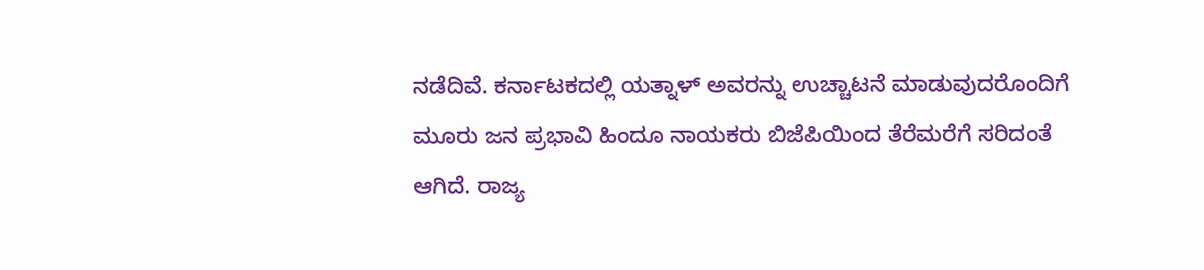ನಡೆದಿವೆ. ಕರ್ನಾಟಕದಲ್ಲಿ ಯತ್ನಾಳ್ ಅವರನ್ನು ಉಚ್ಚಾಟನೆ ಮಾಡುವುದರೊಂದಿಗೆ ಮೂರು ಜನ ಪ್ರಭಾವಿ ಹಿಂದೂ ನಾಯಕರು ಬಿಜೆಪಿಯಿಂದ ತೆರೆಮರೆಗೆ ಸರಿದಂತೆ ಆಗಿದೆ. ರಾಜ್ಯ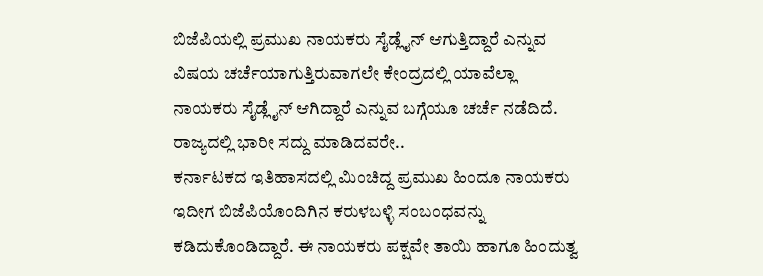ಬಿಜೆಪಿಯಲ್ಲಿ ಪ್ರಮುಖ ನಾಯಕರು ಸೈಡ್ಲೈನ್ ಆಗುತ್ತಿದ್ದಾರೆ ಎನ್ನುವ ವಿಷಯ ಚರ್ಚೆಯಾಗುತ್ತಿರುವಾಗಲೇ ಕೇಂದ್ರದಲ್ಲಿ ಯಾವೆಲ್ಲಾ ನಾಯಕರು ಸೈಡ್ಲೈನ್ ಆಗಿದ್ದಾರೆ ಎನ್ನುವ ಬಗ್ಗೆಯೂ ಚರ್ಚೆ ನಡೆದಿದೆ.
ರಾಜ್ಯದಲ್ಲಿ ಭಾರೀ ಸದ್ದು ಮಾಡಿದವರೇ..
ಕರ್ನಾಟಕದ ಇತಿಹಾಸದಲ್ಲಿ ಮಿಂಚಿದ್ದ ಪ್ರಮುಖ ಹಿಂದೂ ನಾಯಕರು ಇದೀಗ ಬಿಜೆಪಿಯೊಂದಿಗಿನ ಕರುಳಬಳ್ಳಿ ಸಂಬಂಧವನ್ನು ಕಡಿದುಕೊಂಡಿದ್ದಾರೆ. ಈ ನಾಯಕರು ಪಕ್ಷವೇ ತಾಯಿ ಹಾಗೂ ಹಿಂದುತ್ವ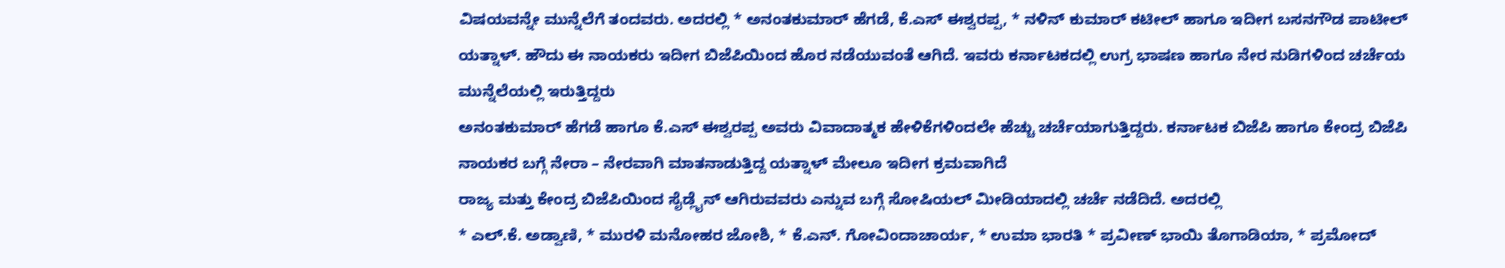ವಿಷಯವನ್ನೇ ಮುನ್ನೆಲೆಗೆ ತಂದವರು. ಅದರಲ್ಲಿ * ಅನಂತಕುಮಾರ್ ಹೆಗಡೆ, ಕೆ.ಎಸ್ ಈಶ್ವರಪ್ಪ, * ನಳಿನ್ ಕುಮಾರ್ ಕಟೀಲ್ ಹಾಗೂ ಇದೀಗ ಬಸನಗೌಡ ಪಾಟೀಲ್ ಯತ್ನಾಳ್. ಹೌದು ಈ ನಾಯಕರು ಇದೀಗ ಬಿಜೆಪಿಯಿಂದ ಹೊರ ನಡೆಯುವಂತೆ ಆಗಿದೆ. ಇವರು ಕರ್ನಾಟಕದಲ್ಲಿ ಉಗ್ರ ಭಾಷಣ ಹಾಗೂ ನೇರ ನುಡಿಗಳಿಂದ ಚರ್ಚೆಯ ಮುನ್ನೆಲೆಯಲ್ಲಿ ಇರುತ್ತಿದ್ದರು
ಅನಂತಕುಮಾರ್ ಹೆಗಡೆ ಹಾಗೂ ಕೆ.ಎಸ್ ಈಶ್ವರಪ್ಪ ಅವರು ವಿವಾದಾತ್ಮಕ ಹೇಳಿಕೆಗಳಿಂದಲೇ ಹೆಚ್ಚು ಚರ್ಚೆಯಾಗುತ್ತಿದ್ದರು. ಕರ್ನಾಟಕ ಬಿಜೆಪಿ ಹಾಗೂ ಕೇಂದ್ರ ಬಿಜೆಪಿ ನಾಯಕರ ಬಗ್ಗೆ ನೇರಾ – ನೇರವಾಗಿ ಮಾತನಾಡುತ್ತಿದ್ದ ಯತ್ನಾಳ್ ಮೇಲೂ ಇದೀಗ ಕ್ರಮವಾಗಿದೆ
ರಾಜ್ಯ ಮತ್ತು ಕೇಂದ್ರ ಬಿಜೆಪಿಯಿಂದ ಸೈಡ್ಲೈನ್ ಆಗಿರುವವರು ಎನ್ನುವ ಬಗ್ಗೆ ಸೋಷಿಯಲ್ ಮೀಡಿಯಾದಲ್ಲಿ ಚರ್ಚೆ ನಡೆದಿದೆ. ಅದರಲ್ಲಿ
* ಎಲ್.ಕೆ. ಅಡ್ವಾಣಿ, * ಮುರಳಿ ಮನೋಹರ ಜೋಶಿ, * ಕೆ.ಎನ್. ಗೋವಿಂದಾಚಾರ್ಯ, * ಉಮಾ ಭಾರತಿ * ಪ್ರವೀಣ್ ಭಾಯಿ ತೊಗಾಡಿಯಾ, * ಪ್ರಮೋದ್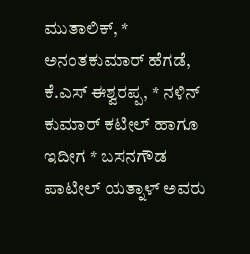ಮುತಾಲಿಕ್, * ಅನಂತಕುಮಾರ್ ಹೆಗಡೆ, ಕೆ.ಎಸ್ ಈಶ್ವರಪ್ಪ, * ನಳಿನ್ ಕುಮಾರ್ ಕಟೀಲ್ ಹಾಗೂ ಇದೀಗ * ಬಸನಗೌಡ ಪಾಟೀಲ್ ಯತ್ನಾಳ್ ಅವರು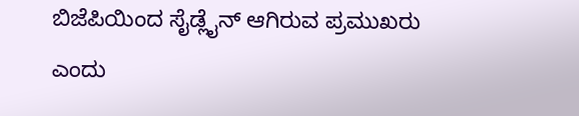ಬಿಜೆಪಿಯಿಂದ ಸೈಡ್ಲೈನ್ ಆಗಿರುವ ಪ್ರಮುಖರು ಎಂದು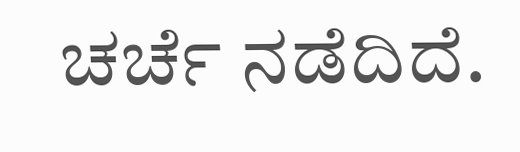ಚರ್ಚೆ ನಡೆದಿದೆ.